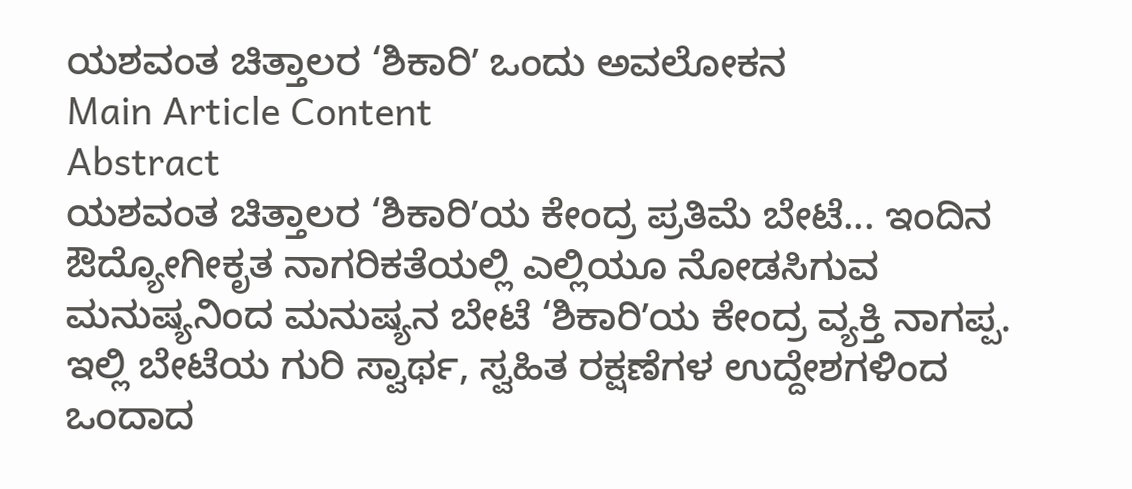ಯಶವಂತ ಚಿತ್ತಾಲರ ‘ಶಿಕಾರಿʼ ಒಂದು ಅವಲೋಕನ
Main Article Content
Abstract
ಯಶವಂತ ಚಿತ್ತಾಲರ ‘ಶಿಕಾರಿʼಯ ಕೇಂದ್ರ ಪ್ರತಿಮೆ ಬೇಟೆ... ಇಂದಿನ ಔದ್ಯೋಗೀಕೃತ ನಾಗರಿಕತೆಯಲ್ಲಿ ಎಲ್ಲಿಯೂ ನೋಡಸಿಗುವ ಮನುಷ್ಯನಿಂದ ಮನುಷ್ಯನ ಬೇಟೆ ‘ಶಿಕಾರಿʼಯ ಕೇಂದ್ರ ವ್ಯಕ್ತಿ ನಾಗಪ್ಪ. ಇಲ್ಲಿ ಬೇಟೆಯ ಗುರಿ ಸ್ವಾರ್ಥ, ಸ್ವಹಿತ ರಕ್ಷಣೆಗಳ ಉದ್ದೇಶಗಳಿಂದ ಒಂದಾದ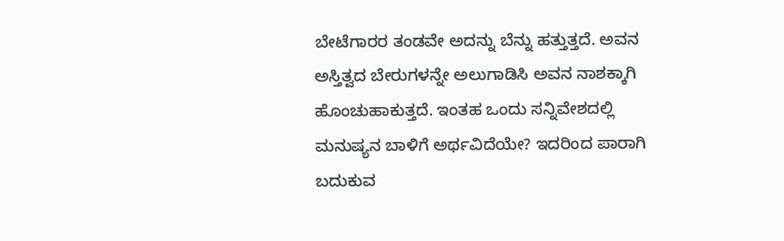ಬೇಟೆಗಾರರ ತಂಡವೇ ಅದನ್ನು ಬೆನ್ನು ಹತ್ತುತ್ತದೆ. ಅವನ ಅಸ್ತಿತ್ವದ ಬೇರುಗಳನ್ನೇ ಅಲುಗಾಡಿಸಿ ಅವನ ನಾಶಕ್ಕಾಗಿ ಹೊಂಚುಹಾಕುತ್ತದೆ. ಇಂತಹ ಒಂದು ಸನ್ನಿವೇಶದಲ್ಲಿ ಮನುಷ್ಯನ ಬಾಳಿಗೆ ಅರ್ಥವಿದೆಯೇ? ಇದರಿಂದ ಪಾರಾಗಿ ಬದುಕುವ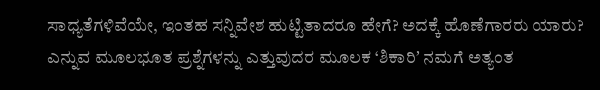ಸಾಧ್ಯತೆಗಳಿವೆಯೇ, ಇಂತಹ ಸನ್ನಿವೇಶ ಹುಟ್ಟಿತಾದರೂ ಹೇಗೆ? ಅದಕ್ಕೆ ಹೊಣೆಗಾರರು ಯಾರು? ಎನ್ನುವ ಮೂಲಭೂತ ಪ್ರಶ್ನೆಗಳನ್ನು ಎತ್ತುವುದರ ಮೂಲಕ ‘ಶಿಕಾರಿʼ ನಮಗೆ ಅತ್ಯಂತ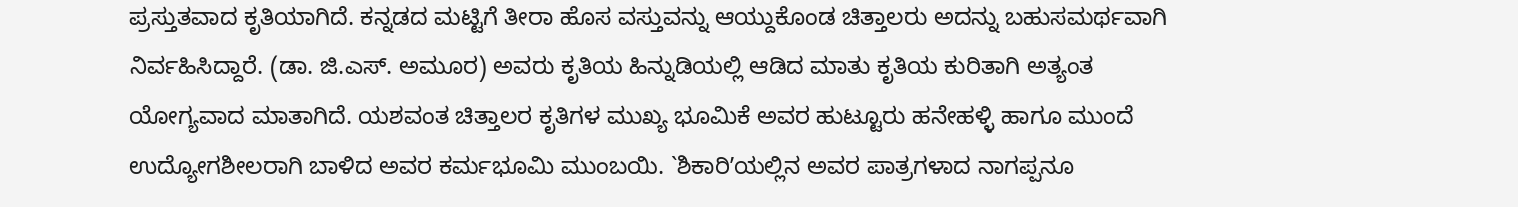ಪ್ರಸ್ತುತವಾದ ಕೃತಿಯಾಗಿದೆ. ಕನ್ನಡದ ಮಟ್ಟಿಗೆ ತೀರಾ ಹೊಸ ವಸ್ತುವನ್ನು ಆಯ್ದುಕೊಂಡ ಚಿತ್ತಾಲರು ಅದನ್ನು ಬಹುಸಮರ್ಥವಾಗಿ ನಿರ್ವಹಿಸಿದ್ದಾರೆ. (ಡಾ. ಜಿ.ಎಸ್. ಅಮೂರ) ಅವರು ಕೃತಿಯ ಹಿನ್ನುಡಿಯಲ್ಲಿ ಆಡಿದ ಮಾತು ಕೃತಿಯ ಕುರಿತಾಗಿ ಅತ್ಯಂತ ಯೋಗ್ಯವಾದ ಮಾತಾಗಿದೆ. ಯಶವಂತ ಚಿತ್ತಾಲರ ಕೃತಿಗಳ ಮುಖ್ಯ ಭೂಮಿಕೆ ಅವರ ಹುಟ್ಟೂರು ಹನೇಹಳ್ಳಿ ಹಾಗೂ ಮುಂದೆ ಉದ್ಯೋಗಶೀಲರಾಗಿ ಬಾಳಿದ ಅವರ ಕರ್ಮಭೂಮಿ ಮುಂಬಯಿ. `ಶಿಕಾರಿʼಯಲ್ಲಿನ ಅವರ ಪಾತ್ರಗಳಾದ ನಾಗಪ್ಪನೂ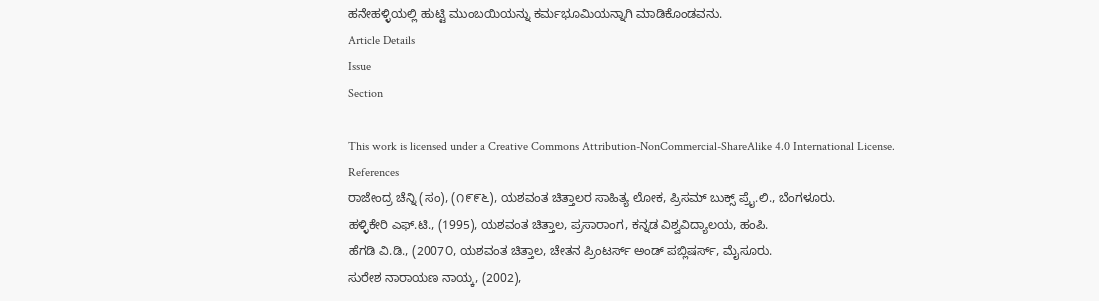ಹನೇಹಳ್ಳಿಯಲ್ಲಿ ಹುಟ್ಟಿ ಮುಂಬಯಿಯನ್ನು ಕರ್ಮಭೂಮಿಯನ್ನಾಗಿ ಮಾಡಿಕೊಂಡವನು.
Article Details
Issue
Section

This work is licensed under a Creative Commons Attribution-NonCommercial-ShareAlike 4.0 International License.
References
ರಾಜೇಂದ್ರ ಚೆನ್ನಿ (ಸಂ), (೧೯೯೬), ಯಶವಂತ ಚಿತ್ತಾಲರ ಸಾಹಿತ್ಯ ಲೋಕ, ಪ್ರಿಸಮ್ ಬುಕ್ಸ್ ಪ್ರೈ.ಲಿ., ಬೆಂಗಳೂರು.
ಹಳ್ಳಿಕೇರಿ ಎಫ್.ಟಿ., (1995), ಯಶವಂತ ಚಿತ್ತಾಲ, ಪ್ರಸಾರಾಂಗ, ಕನ್ನಡ ವಿಶ್ವವಿದ್ಯಾಲಯ, ಹಂಪಿ.
ಹೆಗಡಿ ವಿ.ಡಿ., (2007೦, ಯಶವಂತ ಚಿತ್ತಾಲ, ಚೇತನ ಪ್ರಿಂಟರ್ಸ್ ಅಂಡ್ ಪಬ್ಲಿಷರ್ಸ್, ಮೈಸೂರು.
ಸುರೇಶ ನಾರಾಯಣ ನಾಯ್ಕ, (2002),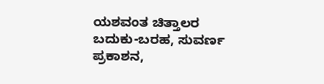ಯಶವಂತ ಚಿತ್ತಾಲರ ಬದುಕು-ಬರಹ, ಸುವರ್ಣ ಪ್ರಕಾಶನ,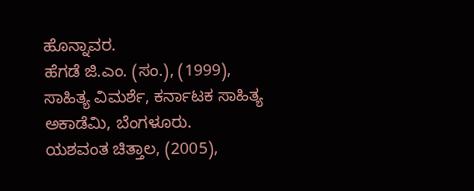ಹೊನ್ನಾವರ.
ಹೆಗಡೆ ಜಿ.ಎಂ. (ಸಂ.), (1999), ಸಾಹಿತ್ಯ ವಿಮರ್ಶೆ, ಕರ್ನಾಟಕ ಸಾಹಿತ್ಯ ಅಕಾಡೆಮಿ, ಬೆಂಗಳೂರು.
ಯಶವಂತ ಚಿತ್ತಾಲ, (2005),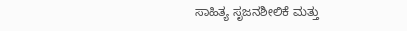ಸಾಹಿತ್ಯ ಸೃಜನಶೀಲಿಕೆ ಮತ್ತು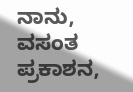ನಾನು, ವಸಂತ ಪ್ರಕಾಶನ,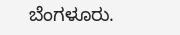ಬೆಂಗಳೂರು.